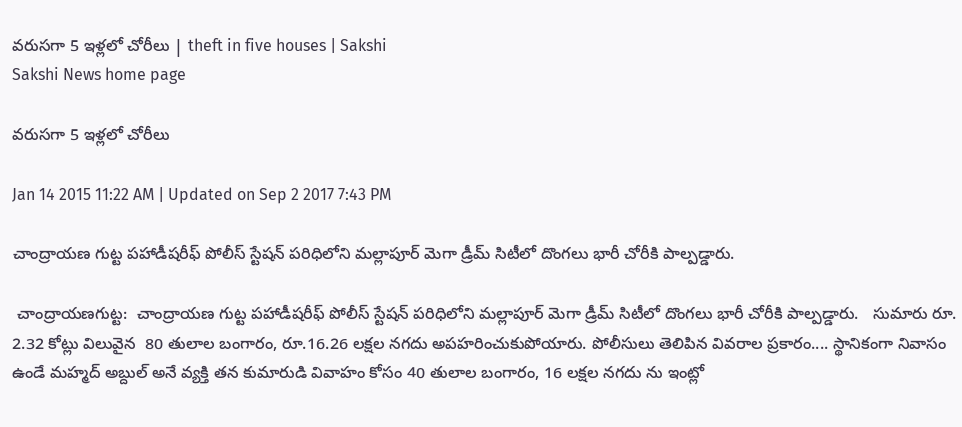వరుసగా 5 ఇళ్లలో చోరీలు | theft in five houses | Sakshi
Sakshi News home page

వరుసగా 5 ఇళ్లలో చోరీలు

Jan 14 2015 11:22 AM | Updated on Sep 2 2017 7:43 PM

చాంద్రాయణ గుట్ట పహాడీషరీఫ్ పోలీస్ స్టేషన్ పరిధిలోని మల్లాపూర్ మెగా డ్రీమ్ సిటీలో దొంగలు భారీ చోరీకి పాల్పడ్డారు.

 చాంద్రాయణగుట్ట:  చాంద్రాయణ గుట్ట పహాడీషరీఫ్ పోలీస్ స్టేషన్ పరిధిలోని మల్లాపూర్ మెగా డ్రీమ్ సిటీలో దొంగలు భారీ చోరీకి పాల్పడ్డారు.   సుమారు రూ. 2.32 కోట్లు విలువైన  80 తులాల బంగారం, రూ.16.26 లక్షల నగదు అపహరించుకుపోయారు. పోలీసులు తెలిపిన వివరాల ప్రకారం.... స్థానికంగా నివాసం ఉండే మహ్మద్ అబ్దుల్ అనే వ్యక్తి తన కుమారుడి వివాహం కోసం 40 తులాల బంగారం, 16 లక్షల నగదు ను ఇంట్లో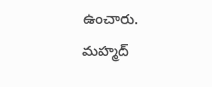ఉంచారు. మహ్మద్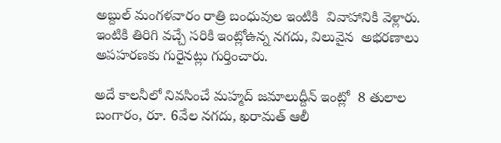అబ్దుల్ మంగళవారం రాత్రి బంధువుల ఇంటికి  వివాహానికి వెళ్లారు. ఇంటికి తిరిగి వచ్చే సరికి ఇంట్లోఉన్న నగదు, విలువైన  అభరణాలు అపహరణకు గురైనట్లు గుర్తించారు.

అదే కాలనీలో నివసించే మహ్మద్ జమాలుద్దీన్ ఇంట్లో  8 తులాల బంగారం, రూ. 6వేల నగదు, ఖరామత్ ఆలీ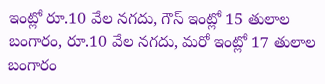ఇంట్లో రూ.10 వేల నగదు, గౌస్ ఇంట్లో 15 తులాల బంగారం, రూ.10 వేల నగదు, మరో ఇంట్లో 17 తులాల బంగారం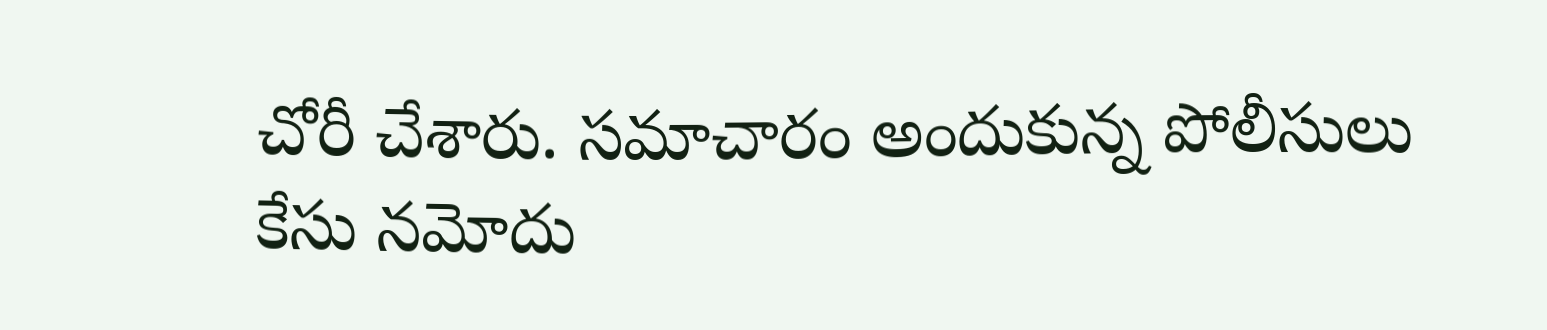చోరీ చేశారు. సమాచారం అందుకున్న పోలీసులు కేసు నమోదు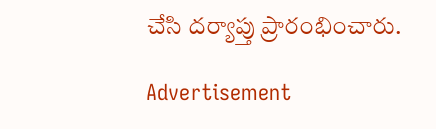చేసి దర్యాప్తు ప్రారంభించారు.

Advertisement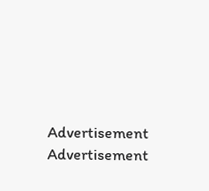Advertisement
Advertisement